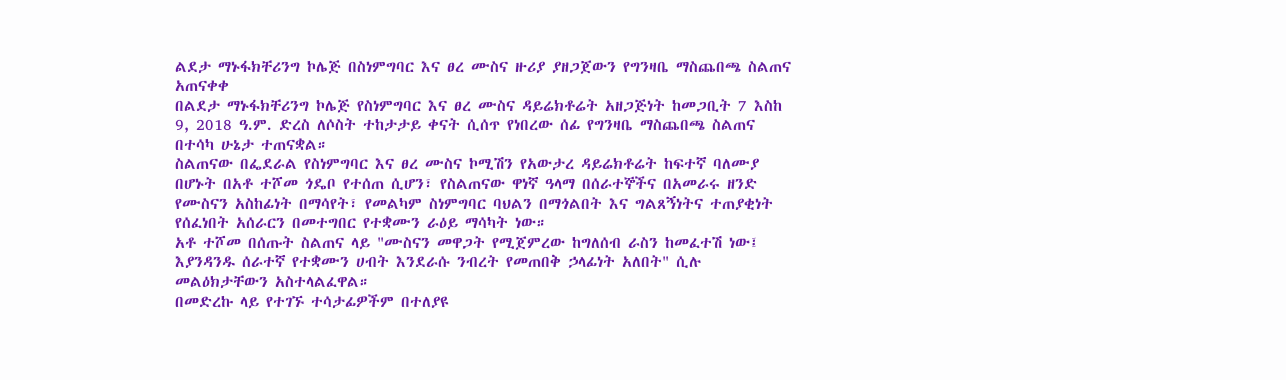ልደታ ማኑፋክቸሪንግ ኮሌጅ በስነምግባር እና ፀረ ሙስና ዙሪያ ያዘጋጀውን የግንዛቤ ማስጨበጫ ስልጠና አጠናቀቀ
በልደታ ማኑፋክቸሪንግ ኮሌጅ የስነምግባር እና ፀረ ሙስና ዳይሬክቶሬት አዘጋጅነት ከመጋቢት 7 እስከ 9, 2018 ዓ.ም. ድረስ ለሶስት ተከታታይ ቀናት ሲሰጥ የነበረው ሰፊ የግንዛቤ ማስጨበጫ ስልጠና በተሳካ ሁኔታ ተጠናቋል።
ስልጠናው በፌደራል የስነምግባር እና ፀረ ሙስና ኮሚሽን የአውታረ ዳይሬክቶሬት ከፍተኛ ባለሙያ በሆኑት በአቶ ተሾመ ጎዴቦ የተሰጠ ሲሆን፣ የስልጠናው ዋነኛ ዓላማ በሰራተኞችና በአመራሩ ዘንድ የሙስናን አስከፊነት በማሳየት፣ የመልካም ስነምግባር ባህልን በማጎልበት እና ግልጸኝነትና ተጠያቂነት የሰፈነበት አሰራርን በመተግበር የተቋሙን ራዕይ ማሳካት ነው።
አቶ ተሾመ በሰጡት ስልጠና ላይ "ሙስናን መዋጋት የሚጀምረው ከግለሰብ ራስን ከመፈተሽ ነው፤ እያንዳንዱ ሰራተኛ የተቋሙን ሀብት እንደራሱ ንብረት የመጠበቅ ኃላፊነት አለበት" ሲሉ መልዕክታቸውን አስተላልፈዋል።
በመድረኩ ላይ የተገኙ ተሳታፊዎችም በተለያዩ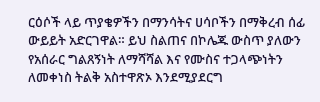ርዕሶች ላይ ጥያቄዎችን በማንሳትና ሀሳቦችን በማቅረብ ሰፊ ውይይት አድርገዋል። ይህ ስልጠና በኮሌጁ ውስጥ ያለውን የአሰራር ግልጸኝነት ለማሻሻል እና የሙስና ተጋላጭነትን ለመቀነስ ትልቅ አስተዋጽኦ እንደሚያደርግ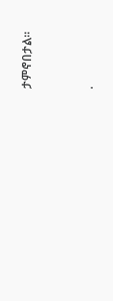ታምኖበታል።



.